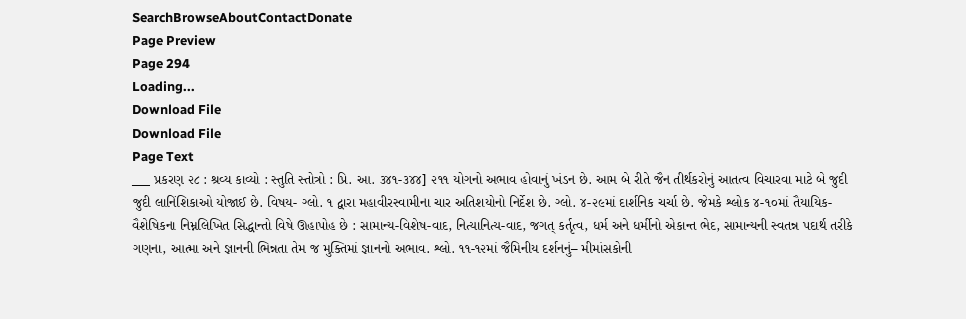SearchBrowseAboutContactDonate
Page Preview
Page 294
Loading...
Download File
Download File
Page Text
___ પ્રકરણ ૨૮ : શ્રવ્ય કાવ્યો : સ્તુતિ સ્તોત્રો : પ્રિ. આ. ૩૪૧-૩૪૪] ૨૧૧ યોગનો અભાવ હોવાનું ખંડન છે. આમ બે રીતે જૈન તીર્થકરોનું આતત્વ વિચારવા માટે બે જુદી જુદી લાનિંશિકાઓ યોજાઈ છે. વિષય- ગ્લો. ૧ દ્વારા મહાવીરસ્વામીના ચાર અતિશયોનો નિર્દેશ છે. ગ્લો. ૪-૨૯માં દાર્શનિક ચર્ચા છે. જેમકે શ્લોક ૪-૧૦માં તૈયાયિક-વૈશેષિકના નિમ્નલિખિત સિદ્ધાન્તો વિષે ઊહાપોહ છે : સામાન્ય-વિશેષ-વાદ, નિત્યાનિત્ય-વાદ, જગત્ કર્તૃત્વ, ધર્મ અને ધર્મીનો એકાન્ત ભેદ, સામાન્યની સ્વતન્ન પદાર્થ તરીકે ગણના, આત્મા અને જ્ઞાનની ભિન્નતા તેમ જ મુક્તિમાં જ્ઞાનનો અભાવ. શ્લો. ૧૧-૧૨માં જૈમિનીય દર્શનનું– મીમાંસકોની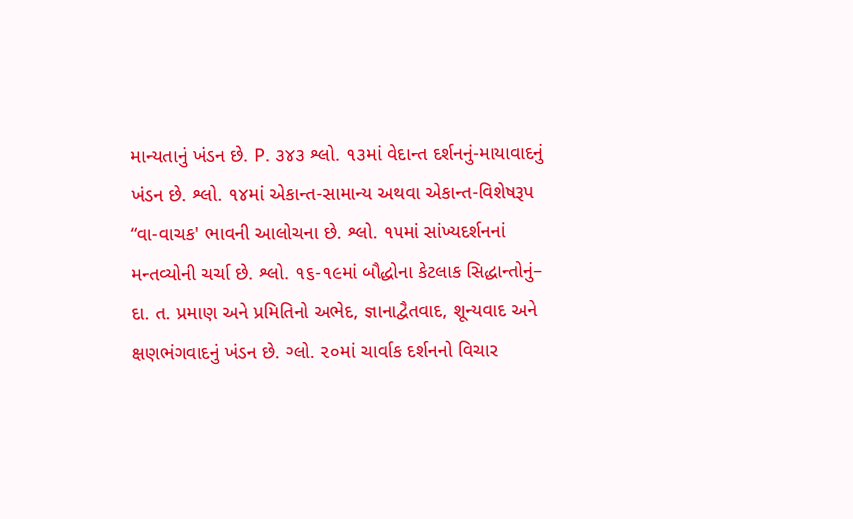માન્યતાનું ખંડન છે. P. ૩૪૩ શ્લો. ૧૩માં વેદાન્ત દર્શનનું-માયાવાદનું ખંડન છે. શ્લો. ૧૪માં એકાન્ત-સામાન્ય અથવા એકાન્ત-વિશેષરૂપ “વા-વાચક' ભાવની આલોચના છે. શ્લો. ૧૫માં સાંખ્યદર્શનનાં મન્તવ્યોની ચર્ચા છે. શ્લો. ૧૬-૧૯માં બૌદ્ધોના કેટલાક સિદ્ધાન્તોનું– દા. ત. પ્રમાણ અને પ્રમિતિનો અભેદ, જ્ઞાનાદ્વૈતવાદ, શૂન્યવાદ અને ક્ષણભંગવાદનું ખંડન છે. ગ્લો. ૨૦માં ચાર્વાક દર્શનનો વિચાર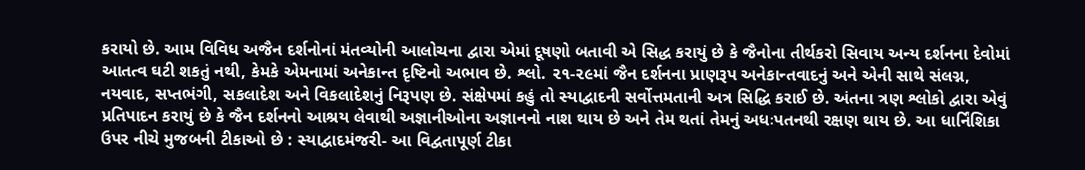કરાયો છે. આમ વિવિધ અજૈન દર્શનોનાં મંતવ્યોની આલોચના દ્વારા એમાં દૂષણો બતાવી એ સિદ્ધ કરાયું છે કે જૈનોના તીર્થકરો સિવાય અન્ય દર્શનના દેવોમાં આતત્વ ઘટી શકતું નથી, કેમકે એમનામાં અનેકાન્ત દૃષ્ટિનો અભાવ છે. શ્લો. ૨૧-૨૯માં જૈન દર્શનના પ્રાણરૂપ અનેકાન્તવાદનું અને એની સાથે સંલગ્ન, નયવાદ, સપ્તભંગી, સકલાદેશ અને વિકલાદેશનું નિરૂપણ છે. સંક્ષેપમાં કહું તો સ્યાદ્વાદની સર્વોત્તમતાની અત્ર સિદ્ધિ કરાઈ છે. અંતના ત્રણ શ્લોકો દ્વારા એવું પ્રતિપાદન કરાયું છે કે જૈન દર્શનનો આશ્રય લેવાથી અજ્ઞાનીઓના અજ્ઞાનનો નાશ થાય છે અને તેમ થતાં તેમનું અધઃપતનથી રક્ષણ થાય છે. આ ધાર્નિંશિકા ઉપર નીચે મુજબની ટીકાઓ છે : સ્યાદ્વાદમંજરી- આ વિદ્વતાપૂર્ણ ટીકા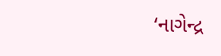‘નાગેન્દ્ર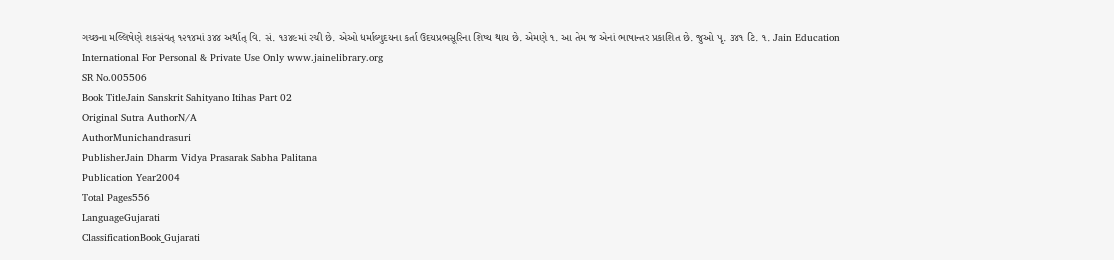ગચ્છના મલ્લિષેણે શકસંવત્ ૧૨૧૪માં ૩૪૪ અર્થાત્ વિ. સં. ૧૩૪૯માં રચી છે. એઓ ધર્માલ્યુદયના કર્તા ઉદયપ્રભસૂરિના શિષ્ય થાય છે. એમણે ૧. આ તેમ જ એનાં ભાષાન્તર પ્રકાશિત છે. જુઓ પૃ. ૩૪૧ ટિ. ૧. Jain Education International For Personal & Private Use Only www.jainelibrary.org
SR No.005506
Book TitleJain Sanskrit Sahityano Itihas Part 02
Original Sutra AuthorN/A
AuthorMunichandrasuri
PublisherJain Dharm Vidya Prasarak Sabha Palitana
Publication Year2004
Total Pages556
LanguageGujarati
ClassificationBook_Gujarati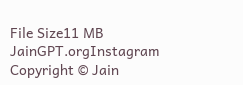File Size11 MB
JainGPT.orgInstagram
Copyright © Jain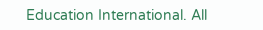Education International. All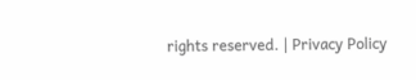rights reserved. | Privacy Policy